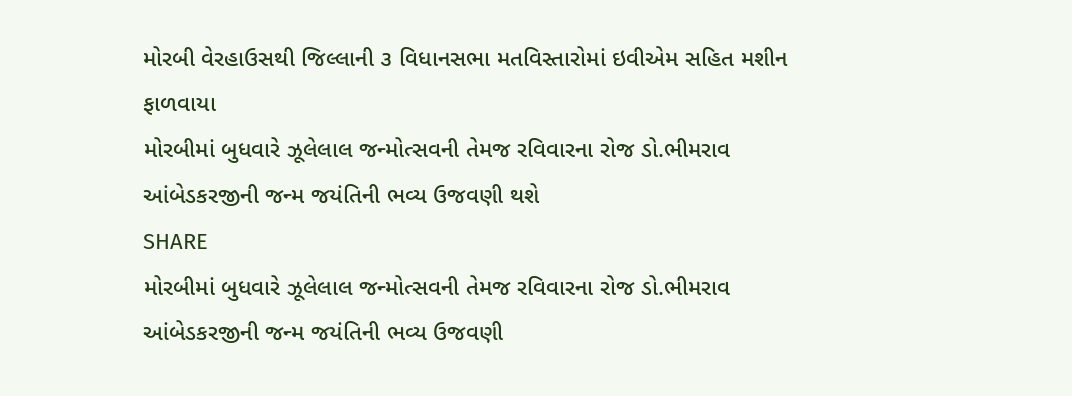મોરબી વેરહાઉસથી જિલ્લાની ૩ વિધાનસભા મતવિસ્તારોમાં ઇવીએમ સહિત મશીન ફાળવાયા
મોરબીમાં બુધવારે ઝૂલેલાલ જન્મોત્સવની તેમજ રવિવારના રોજ ડો.ભીમરાવ આંબેડકરજીની જન્મ જયંતિની ભવ્ય ઉજવણી થશે
SHARE
મોરબીમાં બુધવારે ઝૂલેલાલ જન્મોત્સવની તેમજ રવિવારના રોજ ડો.ભીમરાવ આંબેડકરજીની જન્મ જયંતિની ભવ્ય ઉજવણી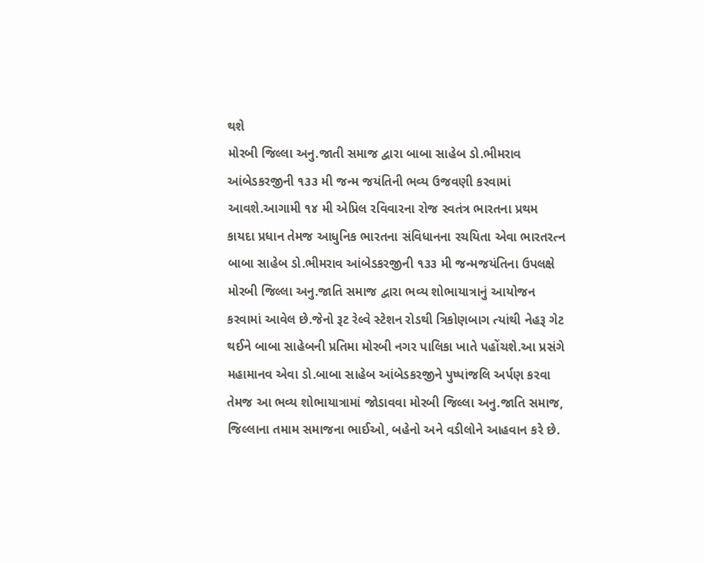થશે
મોરબી જિલ્લા અનુ.જાતી સમાજ દ્વારા બાબા સાહેબ ડો.ભીમરાવ આંબેડકરજીની ૧૩૩ મી જન્મ જયંતિની ભવ્ય ઉજવણી કરવામાં આવશે.આગામી ૧૪ મી એપ્રિલ રવિવારના રોજ સ્વતંત્ર ભારતના પ્રથમ કાયદા પ્રધાન તેમજ આધુનિક ભારતના સંવિધાનના રચયિતા એવા ભારતરત્ન બાબા સાહેબ ડો.ભીમરાવ આંબેડકરજીની ૧૩૩ મી જન્મજયંતિના ઉપલક્ષે મોરબી જિલ્લા અનુ.જાતિ સમાજ દ્વારા ભવ્ય શોભાયાત્રાનું આયોજન કરવામાં આવેલ છે.જેનો રૂટ રેલ્વે સ્ટેશન રોડથી ત્રિકોણબાગ ત્યાંથી નેહરૂ ગેટ થઈને બાબા સાહેબની પ્રતિમા મોરબી નગર પાલિકા ખાતે પહોંચશે.આ પ્રસંગે મહામાનવ એવા ડો.બાબા સાહેબ આંબેડકરજીને પુષ્પાંજલિ અર્પણ કરવા તેમજ આ ભવ્ય શોભાયાત્રામાં જોડાવવા મોરબી જિલ્લા અનુ.જાતિ સમાજ, જિલ્લાના તમામ સમાજના ભાઈઓ, બહેનો અને વડીલોને આહવાન કરે છે.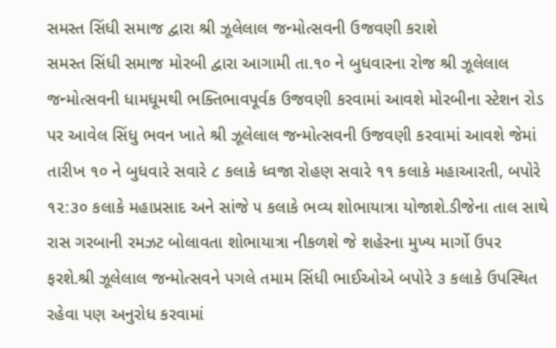સમસ્ત સિંધી સમાજ દ્વારા શ્રી ઝૂલેલાલ જન્મોત્સવની ઉજવણી કરાશે
સમસ્ત સિંધી સમાજ મોરબી દ્વારા આગામી તા.૧૦ ને બુધવારના રોજ શ્રી ઝૂલેલાલ જન્મોત્સવની ધામધૂમથી ભક્તિભાવપૂર્વક ઉજવણી કરવામાં આવશે મોરબીના સ્ટેશન રોડ પર આવેલ સિંધુ ભવન ખાતે શ્રી ઝૂલેલાલ જન્મોત્સવની ઉજવણી કરવામાં આવશે જેમાં તારીખ ૧૦ ને બુધવારે સવારે ૮ કલાકે ધ્વજા રોહણ સવારે ૧૧ કલાકે મહાઆરતી, બપોરે ૧૨:૩૦ કલાકે મહાપ્રસાદ અને સાંજે ૫ કલાકે ભવ્ય શોભાયાત્રા યોજાશે.ડીજેના તાલ સાથે રાસ ગરબાની રમઝટ બોલાવતા શોભાયાત્રા નીકળશે જે શહેરના મુખ્ય માર્ગો ઉપર ફરશે.શ્રી ઝૂલેલાલ જન્મોત્સવને પગલે તમામ સિંધી ભાઈઓએ બપોરે ૩ કલાકે ઉપસ્થિત રહેવા પણ અનુરોધ કરવામાં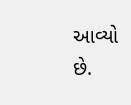આવ્યો છે.